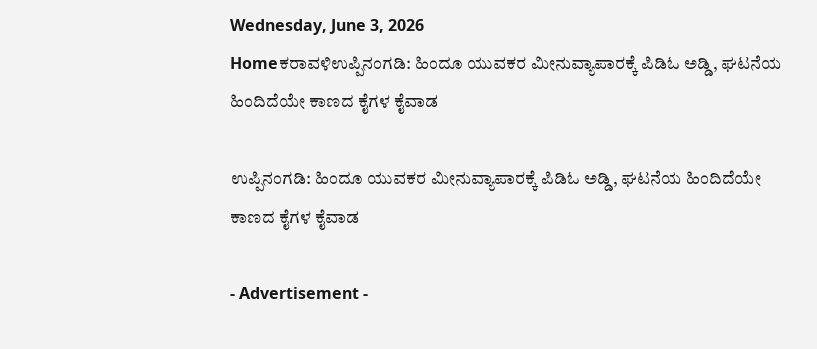Wednesday, June 3, 2026
Homeಕರಾವಳಿಉಪ್ಪಿನಂಗಡಿ: ಹಿಂದೂ ಯುವಕರ ಮೀನುವ್ಯಾಪಾರಕ್ಕೆ ಪಿಡಿಓ ಅಡ್ಡಿ, ಘಟನೆಯ ಹಿಂದಿದೆಯೇ ಕಾಣದ ಕೈಗಳ ಕೈವಾಡ

ಉಪ್ಪಿನಂಗಡಿ: ಹಿಂದೂ ಯುವಕರ ಮೀನುವ್ಯಾಪಾರಕ್ಕೆ ಪಿಡಿಓ ಅಡ್ಡಿ, ಘಟನೆಯ ಹಿಂದಿದೆಯೇ ಕಾಣದ ಕೈಗಳ ಕೈವಾಡ

- Advertisement -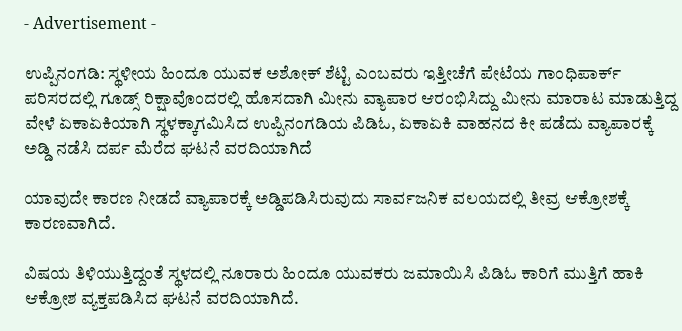- Advertisement -

ಉಪ್ಪಿನಂಗಡಿ: ಸ್ಥಳೀಯ ಹಿಂದೂ ಯುವಕ ಅಶೋಕ್ ಶೆಟ್ಟಿ ಎಂಬವರು ಇತ್ತೀಚೆಗೆ ಪೇಟೆಯ ಗಾಂಧಿಪಾರ್ಕ್ ಪರಿಸರದಲ್ಲಿ ಗೂಡ್ಸ್ ರಿಕ್ಷಾವೊಂದರಲ್ಲಿ ಹೊಸದಾಗಿ ಮೀನು ವ್ಯಾಪಾರ ಆರಂಭಿಸಿದ್ದು ಮೀನು ಮಾರಾಟ ಮಾಡುತ್ತಿದ್ದ ವೇಳೆ ಏಕಾಏಕಿಯಾಗಿ ಸ್ಥಳಕ್ಕಾಗಮಿಸಿದ ಉಪ್ಪಿನಂಗಡಿಯ ಪಿಡಿಓ, ಏಕಾಏಕಿ ವಾಹನದ ಕೀ ಪಡೆದು ವ್ಯಾಪಾರಕ್ಕೆ ಅಡ್ಡಿ ನಡೆಸಿ ದರ್ಪ ಮೆರೆದ ಘಟನೆ ವರದಿಯಾಗಿದೆ

ಯಾವುದೇ ಕಾರಣ ನೀಡದೆ ವ್ಯಾಪಾರಕ್ಕೆ ಅಡ್ಡಿಪಡಿಸಿರುವುದು ಸಾರ್ವಜನಿಕ ವಲಯದಲ್ಲಿ ತೀವ್ರ ಆಕ್ರೋಶಕ್ಕೆ ಕಾರಣವಾಗಿದೆ.

ವಿಷಯ ತಿಳಿಯುತ್ತಿದ್ದಂತೆ ಸ್ಥಳದಲ್ಲಿ ನೂರಾರು ಹಿಂದೂ ಯುವಕರು ಜಮಾಯಿಸಿ ಪಿಡಿಓ ಕಾರಿಗೆ ಮುತ್ತಿಗೆ ಹಾಕಿ ಆಕ್ರೋಶ ವ್ಯಕ್ತಪಡಿಸಿದ ಘಟನೆ ವರದಿಯಾಗಿದೆ.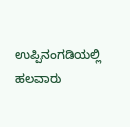ಉಪ್ಪಿನಂಗಡಿಯಲ್ಲಿ ಹಲವಾರು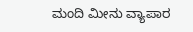ಮಂದಿ ಮೀನು ವ್ಯಾಪಾರ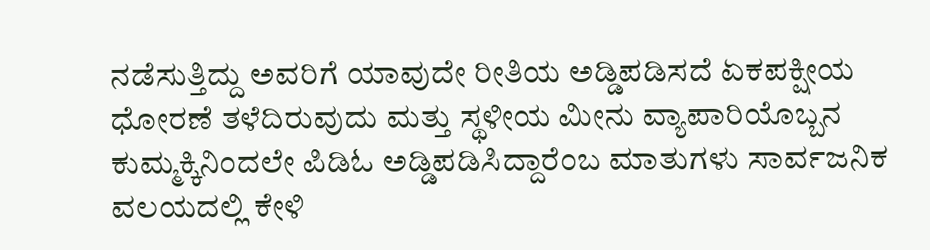ನಡೆಸುತ್ತಿದ್ದು ಅವರಿಗೆ ಯಾವುದೇ ರೀತಿಯ ಅಡ್ಡಿಪಡಿಸದೆ ಏಕಪಕ್ಷೀಯ ಧೋರಣೆ ತಳೆದಿರುವುದು ಮತ್ತು ಸ್ಥಳೀಯ ಮೀನು ವ್ಯಾಪಾರಿಯೊಬ್ಬನ ಕುಮ್ಮಕ್ಕಿನಿಂದಲೇ ಪಿಡಿಓ ಅಡ್ಡಿಪಡಿಸಿದ್ದಾರೆಂಬ ಮಾತುಗಳು ಸಾರ್ವಜನಿಕ ವಲಯದಲ್ಲಿ ಕೇಳಿ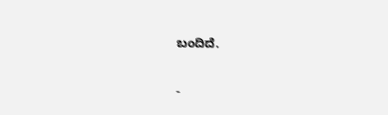ಬಂದಿದೆ.

-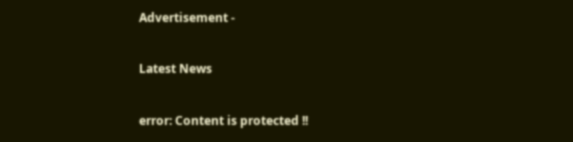Advertisement -

Latest News

error: Content is protected !!